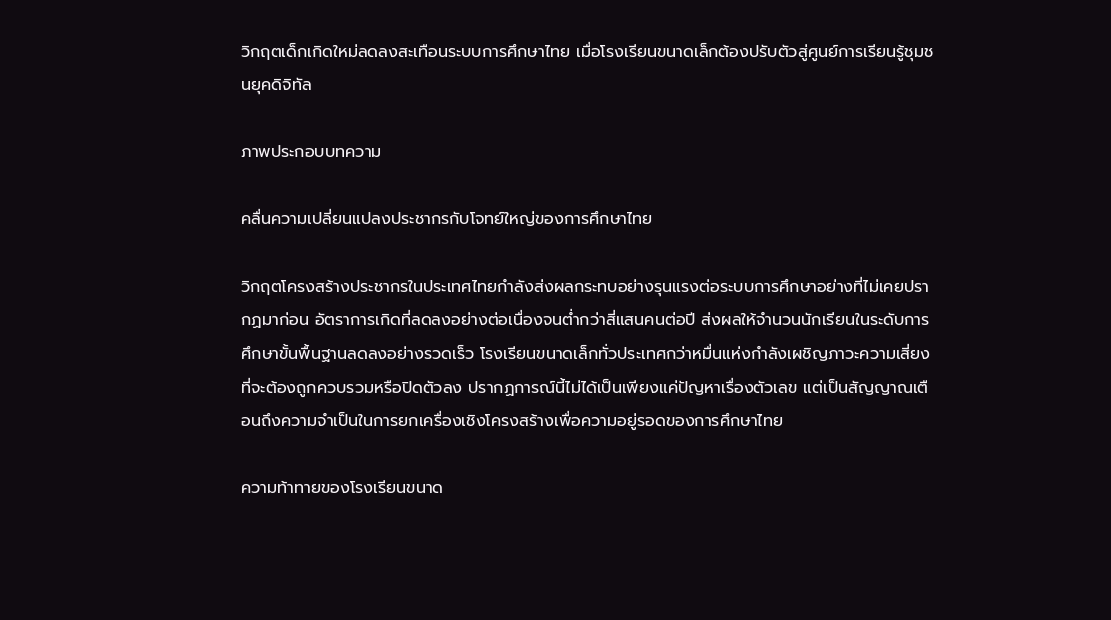วิกฤตเด็กเกิดใหม่ลดลงสะเทือนระบบการศึกษาไทย เมื่อโรงเรียนขนาดเล็กต้องปรับตัวสู่ศูนย์การเรียนรู้ชุมชนยุคดิจิทัล

ภาพประกอบบทความ

คลื่นความเปลี่ยนแปลงประชากรกับโจทย์ใหญ่ของการศึกษาไทย

วิกฤตโครงสร้างประชากรในประเทศไทยกำลังส่งผลกระทบอย่างรุนแรงต่อระบบการศึกษาอย่างที่ไม่เคยปรากฏมาก่อน อัตราการเกิดที่ลดลงอย่างต่อเนื่องจนต่ำกว่าสี่แสนคนต่อปี ส่งผลให้จำนวนนักเรียนในระดับการศึกษาขั้นพื้นฐานลดลงอย่างรวดเร็ว โรงเรียนขนาดเล็กทั่วประเทศกว่าหมื่นแห่งกำลังเผชิญภาวะความเสี่ยงที่จะต้องถูกควบรวมหรือปิดตัวลง ปรากฏการณ์นี้ไม่ได้เป็นเพียงแค่ปัญหาเรื่องตัวเลข แต่เป็นสัญญาณเตือนถึงความจำเป็นในการยกเครื่องเชิงโครงสร้างเพื่อความอยู่รอดของการศึกษาไทย

ความท้าทายของโรงเรียนขนาด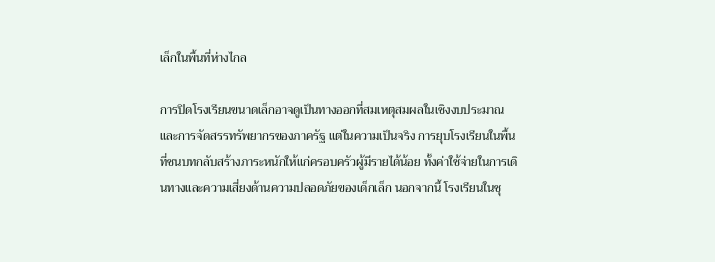เล็กในพื้นที่ห่างไกล

การปิดโรงเรียนขนาดเล็กอาจดูเป็นทางออกที่สมเหตุสมผลในเชิงงบประมาณและการจัดสรรทรัพยากรของภาครัฐ แต่ในความเป็นจริง การยุบโรงเรียนในพื้นที่ชนบทกลับสร้างภาระหนักให้แก่ครอบครัวผู้มีรายได้น้อย ทั้งค่าใช้จ่ายในการเดินทางและความเสี่ยงด้านความปลอดภัยของเด็กเล็ก นอกจากนี้ โรงเรียนในชุ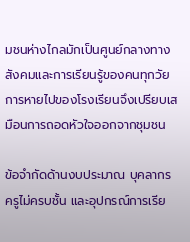มชนห่างไกลมักเป็นศูนย์กลางทางสังคมและการเรียนรู้ของคนทุกวัย การหายไปของโรงเรียนจึงเปรียบเสมือนการถอดหัวใจออกจากชุมชน

ข้อจำกัดด้านงบประมาณ บุคลากรครูไม่ครบชั้น และอุปกรณ์การเรีย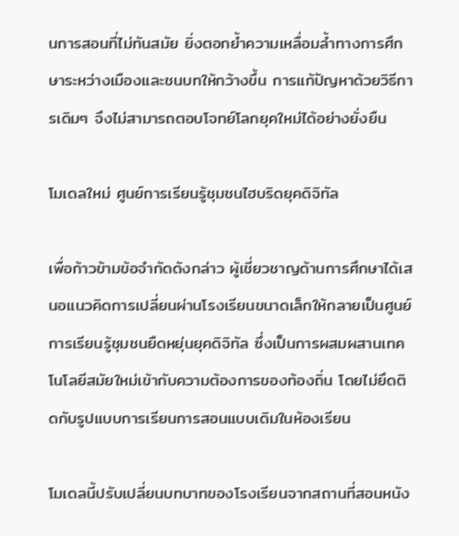นการสอนที่ไม่ทันสมัย ยิ่งตอกย้ำความเหลื่อมล้ำทางการศึกษาระหว่างเมืองและชนบทให้กว้างขึ้น การแก้ปัญหาด้วยวิธีการเดิมๆ จึงไม่สามารถตอบโจทย์โลกยุคใหม่ได้อย่างยั่งยืน

โมเดลใหม่ ศูนย์การเรียนรู้ชุมชนไฮบริดยุคดิจิทัล

เพื่อก้าวข้ามข้อจำกัดดังกล่าว ผู้เชี่ยวชาญด้านการศึกษาได้เสนอแนวคิดการเปลี่ยนผ่านโรงเรียนขนาดเล็กให้กลายเป็นศูนย์การเรียนรู้ชุมชนยืดหยุ่นยุคดิจิทัล ซึ่งเป็นการผสมผสานเทคโนโลยีสมัยใหม่เข้ากับความต้องการของท้องถิ่น โดยไม่ยึดติดกับรูปแบบการเรียนการสอนแบบเดิมในห้องเรียน

โมเดลนี้ปรับเปลี่ยนบทบาทของโรงเรียนจากสถานที่สอนหนัง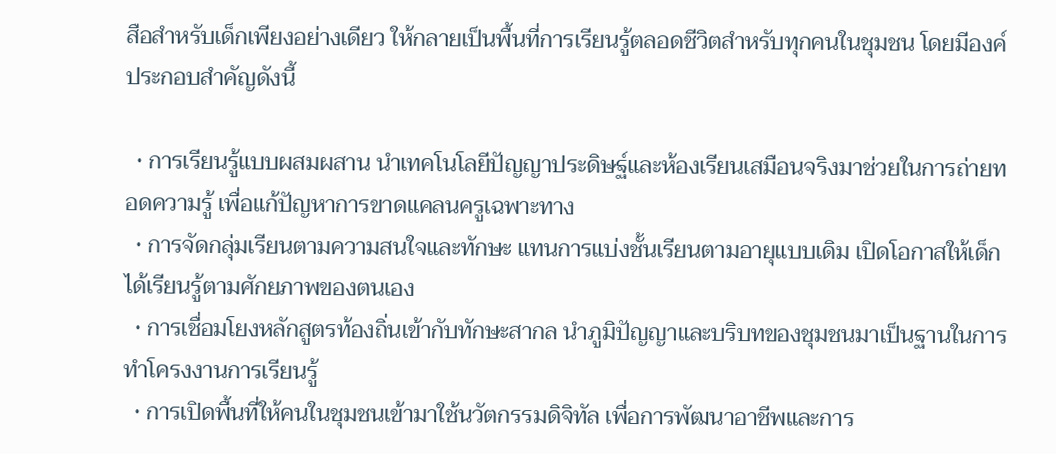สือสำหรับเด็กเพียงอย่างเดียว ให้กลายเป็นพื้นที่การเรียนรู้ตลอดชีวิตสำหรับทุกคนในชุมชน โดยมีองค์ประกอบสำคัญดังนี้

  • การเรียนรู้แบบผสมผสาน นำเทคโนโลยีปัญญาประดิษฐ์และห้องเรียนเสมือนจริงมาช่วยในการถ่ายทอดความรู้ เพื่อแก้ปัญหาการขาดแคลนครูเฉพาะทาง
  • การจัดกลุ่มเรียนตามความสนใจและทักษะ แทนการแบ่งชั้นเรียนตามอายุแบบเดิม เปิดโอกาสให้เด็กได้เรียนรู้ตามศักยภาพของตนเอง
  • การเชื่อมโยงหลักสูตรท้องถิ่นเข้ากับทักษะสากล นำภูมิปัญญาและบริบทของชุมชนมาเป็นฐานในการทำโครงงานการเรียนรู้
  • การเปิดพื้นที่ให้คนในชุมชนเข้ามาใช้นวัตกรรมดิจิทัล เพื่อการพัฒนาอาชีพและการ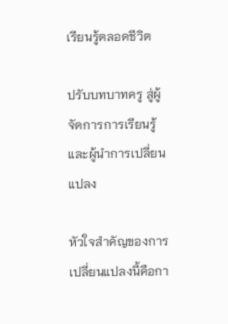เรียนรู้ตลอดชีวิต

ปรับบทบาทครู สู่ผู้จัดการการเรียนรู้และผู้นำการเปลี่ยนแปลง

หัวใจสำคัญของการเปลี่ยนแปลงนี้คือกา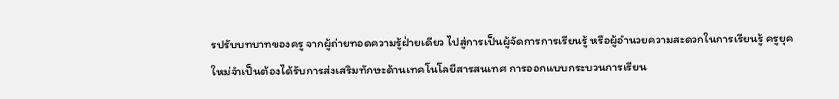รปรับบทบาทของครู จากผู้ถ่ายทอดความรู้ฝ่ายเดียว ไปสู่การเป็นผู้จัดการการเรียนรู้ หรือผู้อำนวยความสะดวกในการเรียนรู้ ครูยุคใหม่จำเป็นต้องได้รับการส่งเสริมทักษะด้านเทคโนโลยีสารสนเทศ การออกแบบกระบวนการเรียน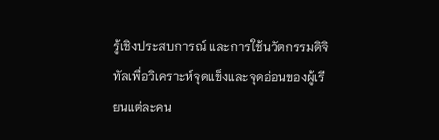รู้เชิงประสบการณ์ และการใช้นวัตกรรมดิจิทัลเพื่อวิเคราะห์จุดแข็งและจุดอ่อนของผู้เรียนแต่ละคน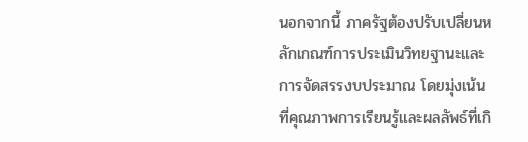นอกจากนี้ ภาครัฐต้องปรับเปลี่ยนหลักเกณฑ์การประเมินวิทยฐานะและการจัดสรรงบประมาณ โดยมุ่งเน้นที่คุณภาพการเรียนรู้และผลลัพธ์ที่เกิ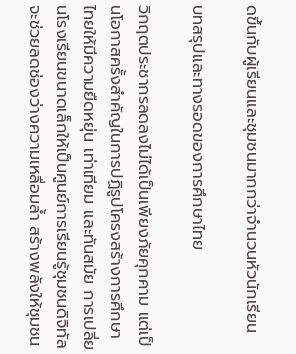ดขึ้นกับผู้เรียนและชุมชนมากกว่าจำนวนหัวนักเรียน

บทสรุปและทางรอดของการศึกษาไทย

วิกฤตประชากรลดลงไม่ได้เป็นเพียงภัยคุกคาม แต่เป็นโอกาสครั้งสำคัญในการปฏิรูปโครงสร้างการศึกษาไทยให้มีความยืดหยุ่น เท่าเทียม และทันสมัย การเปลี่ยนโรงเรียนขนาดเล็กให้เป็นศูนย์การเรียนรู้ชุมชนดิจิทัล จะช่วยลดช่องว่างความเหลื่อมล้ำ สร้างพลังให้ชุมชน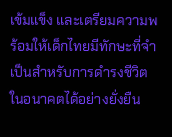เข้มแข็ง และเตรียมความพร้อมให้เด็กไทยมีทักษะที่จำเป็นสำหรับการดำรงชีวิตในอนาคตได้อย่างยั่งยืน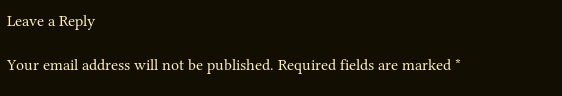Leave a Reply

Your email address will not be published. Required fields are marked *